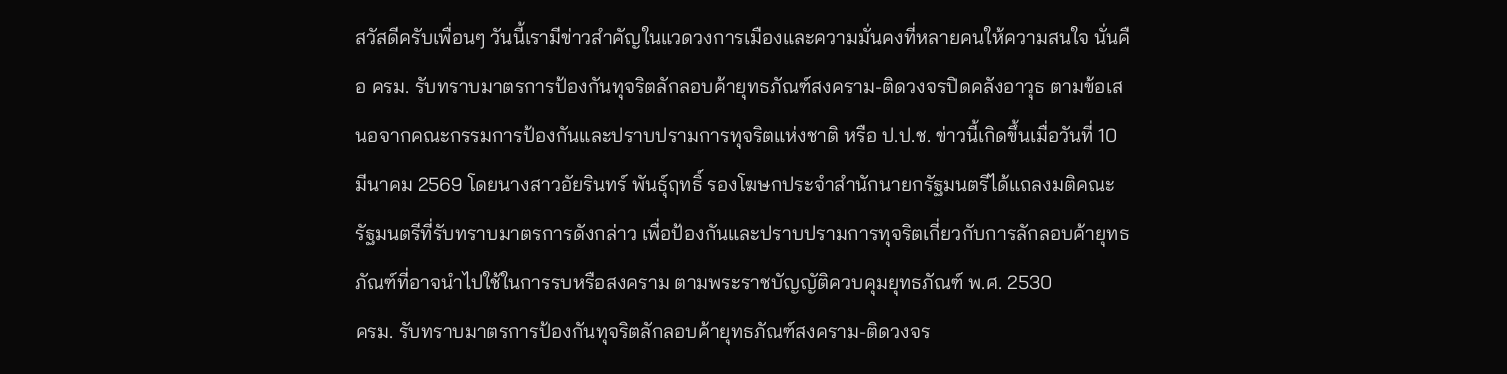สวัสดีครับเพื่อนๆ วันนี้เรามีข่าวสำคัญในแวดวงการเมืองและความมั่นคงที่หลายคนให้ความสนใจ นั่นคือ ครม. รับทราบมาตรการป้องกันทุจริตลักลอบค้ายุทธภัณฑ์สงคราม-ติดวงจรปิดคลังอาวุธ ตามข้อเสนอจากคณะกรรมการป้องกันและปราบปรามการทุจริตแห่งชาติ หรือ ป.ป.ช. ข่าวนี้เกิดขึ้นเมื่อวันที่ 10 มีนาคม 2569 โดยนางสาวอัยรินทร์ พันธุ์ฤทธิ์ รองโฆษกประจำสำนักนายกรัฐมนตรีได้แถลงมติคณะรัฐมนตรีที่รับทราบมาตรการดังกล่าว เพื่อป้องกันและปราบปรามการทุจริตเกี่ยวกับการลักลอบค้ายุทธภัณฑ์ที่อาจนำไปใช้ในการรบหรือสงคราม ตามพระราชบัญญัติควบคุมยุทธภัณฑ์ พ.ศ. 2530
ครม. รับทราบมาตรการป้องกันทุจริตลักลอบค้ายุทธภัณฑ์สงคราม-ติดวงจร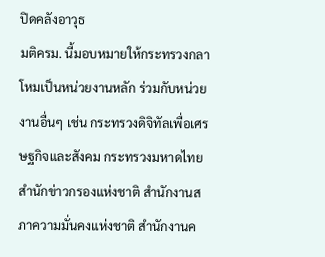ปิดคลังอาวุธ
มติครม. นี้มอบหมายให้กระทรวงกลาโหมเป็นหน่วยงานหลัก ร่วมกับหน่วยงานอื่นๆ เช่น กระทรวงดิจิทัลเพื่อเศรษฐกิจและสังคม กระทรวงมหาดไทย สำนักข่าวกรองแห่งชาติ สำนักงานสภาความมั่นคงแห่งชาติ สำนักงานค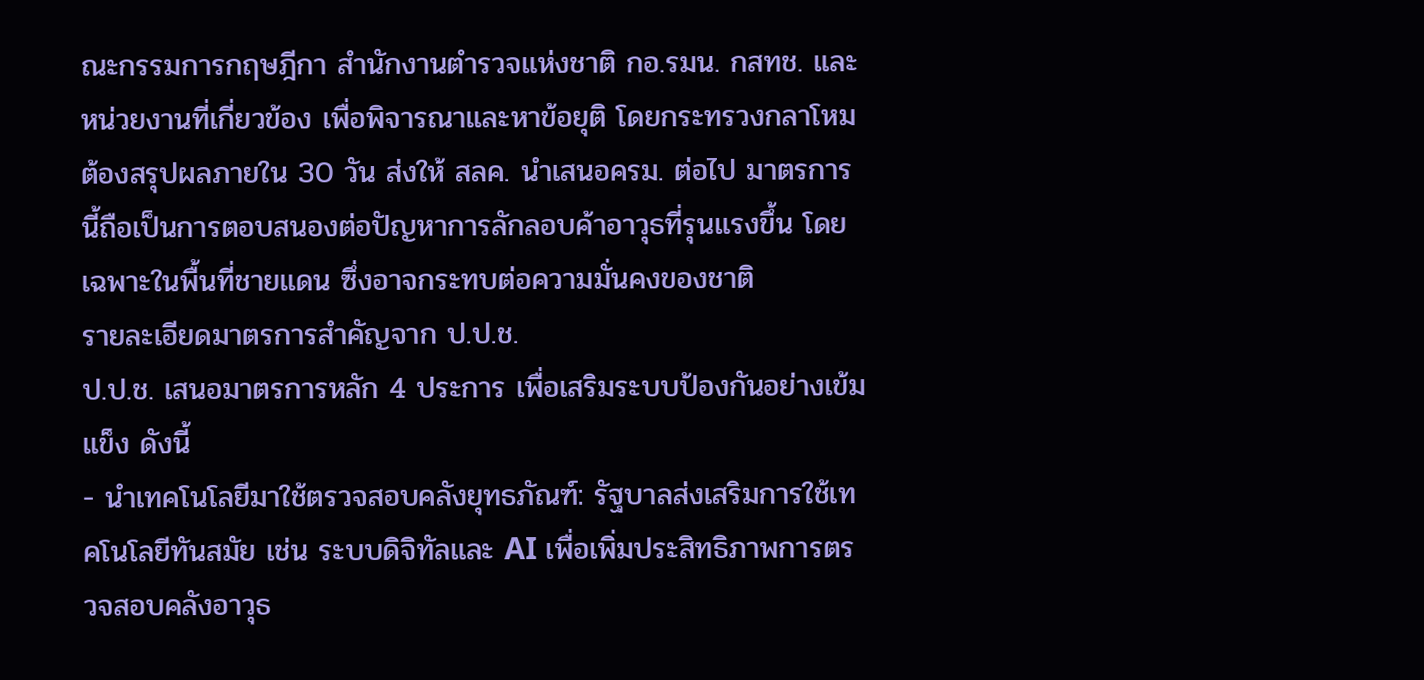ณะกรรมการกฤษฎีกา สำนักงานตำรวจแห่งชาติ กอ.รมน. กสทช. และหน่วยงานที่เกี่ยวข้อง เพื่อพิจารณาและหาข้อยุติ โดยกระทรวงกลาโหมต้องสรุปผลภายใน 30 วัน ส่งให้ สลค. นำเสนอครม. ต่อไป มาตรการนี้ถือเป็นการตอบสนองต่อปัญหาการลักลอบค้าอาวุธที่รุนแรงขึ้น โดยเฉพาะในพื้นที่ชายแดน ซึ่งอาจกระทบต่อความมั่นคงของชาติ
รายละเอียดมาตรการสำคัญจาก ป.ป.ช.
ป.ป.ช. เสนอมาตรการหลัก 4 ประการ เพื่อเสริมระบบป้องกันอย่างเข้มแข็ง ดังนี้
- นำเทคโนโลยีมาใช้ตรวจสอบคลังยุทธภัณฑ์: รัฐบาลส่งเสริมการใช้เทคโนโลยีทันสมัย เช่น ระบบดิจิทัลและ AI เพื่อเพิ่มประสิทธิภาพการตรวจสอบคลังอาวุธ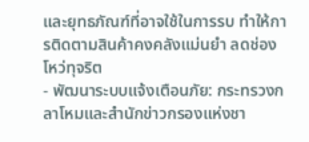และยุทธภัณฑ์ที่อาจใช้ในการรบ ทำให้การติดตามสินค้าคงคลังแม่นยำ ลดช่องโหว่ทุจริต
- พัฒนาระบบแจ้งเตือนภัย: กระทรวงกลาโหมและสำนักข่าวกรองแห่งชา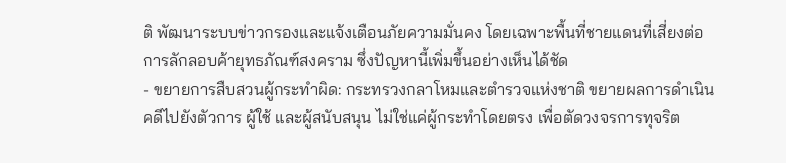ติ พัฒนาระบบข่าวกรองและแจ้งเตือนภัยความมั่นคง โดยเฉพาะพื้นที่ชายแดนที่เสี่ยงต่อการลักลอบค้ายุทธภัณฑ์สงคราม ซึ่งปัญหานี้เพิ่มขึ้นอย่างเห็นได้ชัด
- ขยายการสืบสวนผู้กระทำผิด: กระทรวงกลาโหมและตำรวจแห่งชาติ ขยายผลการดำเนินคดีไปยังตัวการ ผู้ใช้ และผู้สนับสนุน ไม่ใช่แค่ผู้กระทำโดยตรง เพื่อตัดวงจรการทุจริต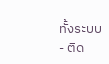ทั้งระบบ
- ติด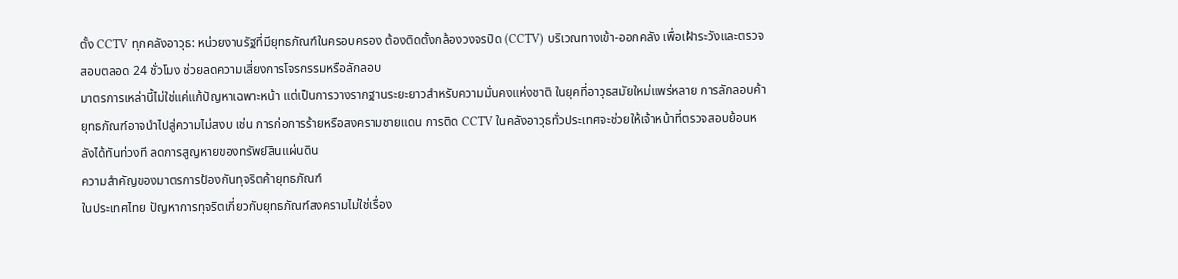ตั้ง CCTV ทุกคลังอาวุธ: หน่วยงานรัฐที่มียุทธภัณฑ์ในครอบครอง ต้องติดตั้งกล้องวงจรปิด (CCTV) บริเวณทางเข้า-ออกคลัง เพื่อเฝ้าระวังและตรวจสอบตลอด 24 ชั่วโมง ช่วยลดความเสี่ยงการโจรกรรมหรือลักลอบ
มาตรการเหล่านี้ไม่ใช่แค่แก้ปัญหาเฉพาะหน้า แต่เป็นการวางรากฐานระยะยาวสำหรับความมั่นคงแห่งชาติ ในยุคที่อาวุธสมัยใหม่แพร่หลาย การลักลอบค้ายุทธภัณฑ์อาจนำไปสู่ความไม่สงบ เช่น การก่อการร้ายหรือสงครามชายแดน การติด CCTV ในคลังอาวุธทั่วประเทศจะช่วยให้เจ้าหน้าที่ตรวจสอบย้อนหลังได้ทันท่วงที ลดการสูญหายของทรัพย์สินแผ่นดิน
ความสำคัญของมาตรการป้องกันทุจริตค้ายุทธภัณฑ์
ในประเทศไทย ปัญหาการทุจริตเกี่ยวกับยุทธภัณฑ์สงครามไม่ใช่เรื่อง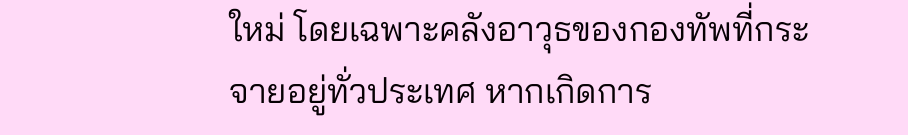ใหม่ โดยเฉพาะคลังอาวุธของกองทัพที่กระจายอยู่ทั่วประเทศ หากเกิดการ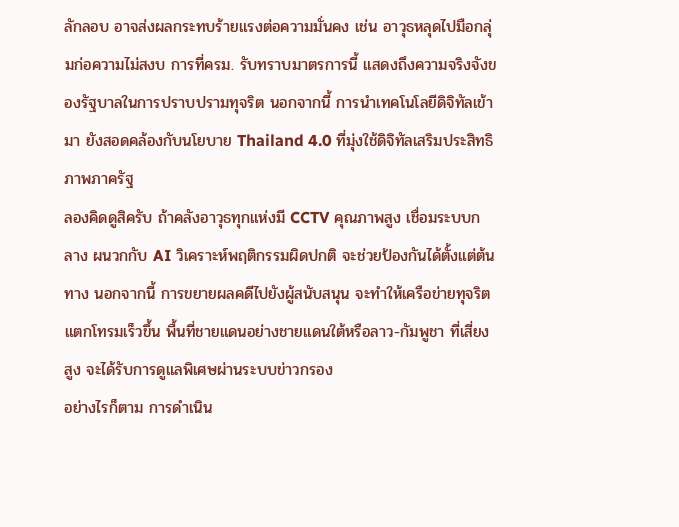ลักลอบ อาจส่งผลกระทบร้ายแรงต่อความมั่นคง เช่น อาวุธหลุดไปมือกลุ่มก่อความไม่สงบ การที่ครม. รับทราบมาตรการนี้ แสดงถึงความจริงจังของรัฐบาลในการปราบปรามทุจริต นอกจากนี้ การนำเทคโนโลยีดิจิทัลเข้ามา ยังสอดคล้องกับนโยบาย Thailand 4.0 ที่มุ่งใช้ดิจิทัลเสริมประสิทธิภาพภาครัฐ
ลองคิดดูสิครับ ถ้าคลังอาวุธทุกแห่งมี CCTV คุณภาพสูง เชื่อมระบบกลาง ผนวกกับ AI วิเคราะห์พฤติกรรมผิดปกติ จะช่วยป้องกันได้ตั้งแต่ต้นทาง นอกจากนี้ การขยายผลคดีไปยังผู้สนับสนุน จะทำให้เครือข่ายทุจริตแตกโทรมเร็วขึ้น พื้นที่ชายแดนอย่างชายแดนใต้หรือลาว-กัมพูชา ที่เสี่ยงสูง จะได้รับการดูแลพิเศษผ่านระบบข่าวกรอง
อย่างไรก็ตาม การดำเนิน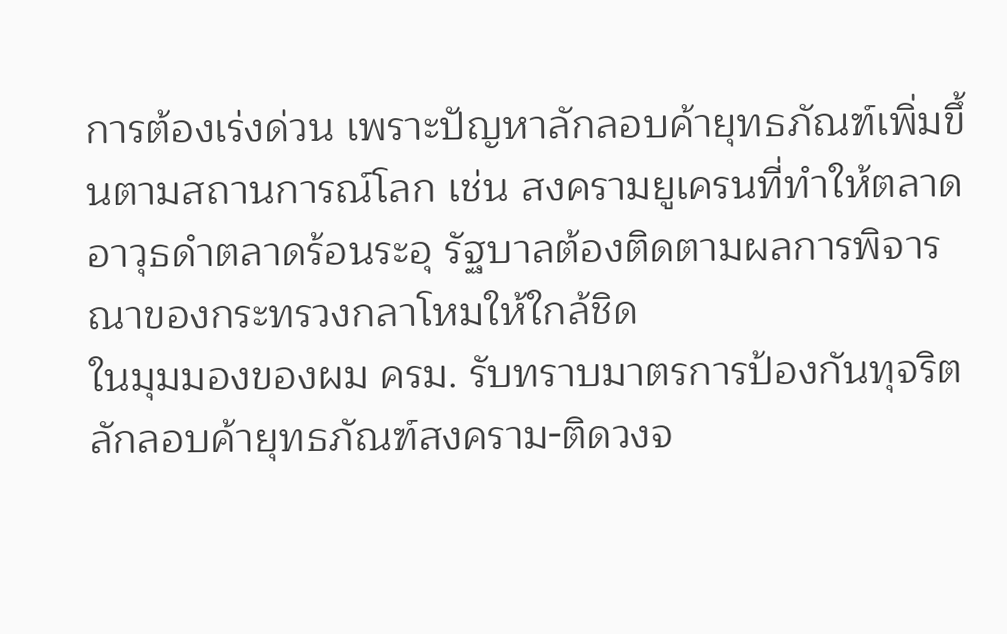การต้องเร่งด่วน เพราะปัญหาลักลอบค้ายุทธภัณฑ์เพิ่มขึ้นตามสถานการณ์โลก เช่น สงครามยูเครนที่ทำให้ตลาดอาวุธดำตลาดร้อนระอุ รัฐบาลต้องติดตามผลการพิจารณาของกระทรวงกลาโหมให้ใกล้ชิด
ในมุมมองของผม ครม. รับทราบมาตรการป้องกันทุจริตลักลอบค้ายุทธภัณฑ์สงคราม-ติดวงจ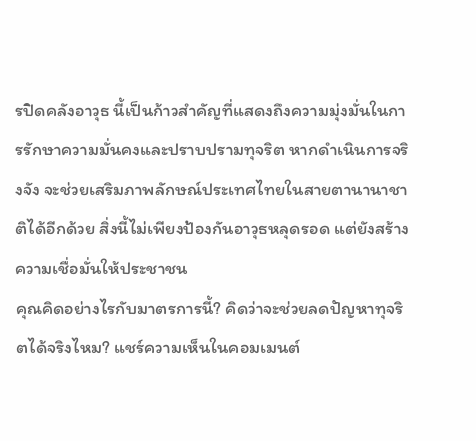รปิดคลังอาวุธ นี้เป็นก้าวสำคัญที่แสดงถึงความมุ่งมั่นในการรักษาความมั่นคงและปราบปรามทุจริต หากดำเนินการจริงจัง จะช่วยเสริมภาพลักษณ์ประเทศไทยในสายตานานาชาติได้อีกด้วย สิ่งนี้ไม่เพียงป้องกันอาวุธหลุดรอด แต่ยังสร้างความเชื่อมั่นให้ประชาชน
คุณคิดอย่างไรกับมาตรการนี้? คิดว่าจะช่วยลดปัญหาทุจริตได้จริงไหม? แชร์ความเห็นในคอมเมนต์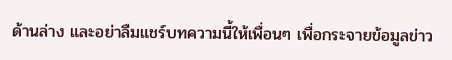ด้านล่าง และอย่าลืมแชร์บทความนี้ให้เพื่อนๆ เพื่อกระจายข้อมูลข่าว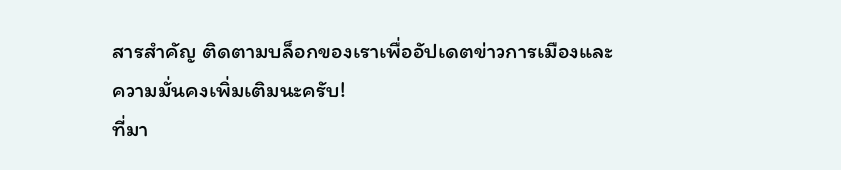สารสำคัญ ติดตามบล็อกของเราเพื่ออัปเดตข่าวการเมืองและความมั่นคงเพิ่มเติมนะครับ!
ที่มา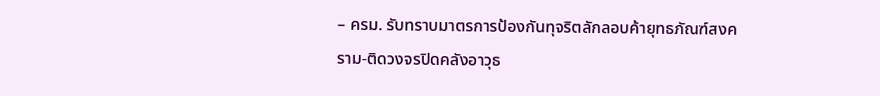– ครม. รับทราบมาตรการป้องกันทุจริตลักลอบค้ายุทธภัณฑ์สงคราม-ติดวงจรปิดคลังอาวุธ